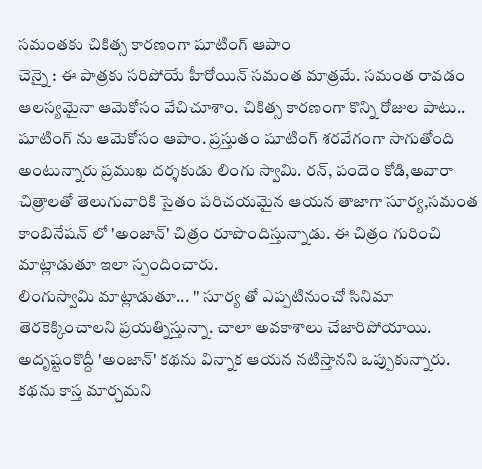సమంతకు చికిత్స కారణంగా షూటింగ్ ఆపాం
చెన్నై : ఈ పాత్రకు సరిపోయే హీరోయిన్ సమంత మాత్రమే. సమంత రావడం ఆలస్యమైనా ఆమెకోసం వేచిచూశాం. చికిత్స కారణంగా కొన్ని రోజుల పాటు.. షూటింగ్ ను ఆమెకోసం ఆపాం. ప్రస్తుతం షూటింగ్ శరవేగంగా సాగుతోంది అంటున్నారు ప్రముఖ దర్శకుడు లింగు స్వామి. రన్, పందెం కోడి,అవారా చిత్రాలతో తెలుగువారికి సైతం పరిచయమైన ఆయన తాజాగా సూర్య,సమంత కాంబినేషన్ లో 'అంజాన్' చిత్రం రూపొందిస్తున్నాడు. ఈ చిత్రం గురించి మాట్లాడుతూ ఇలా స్పందించారు.
లింగుస్వామి మాట్లాడుతూ... '' సూర్య తో ఎప్పటినుంచో సినిమా తెరకెక్కించాలని ప్రయత్నిస్తున్నా. చాలా అవకాశాలు చేజారిపోయాయి. అదృష్టంకొద్దీ 'అంజాన్' కథను విన్నాక ఆయన నటిస్తానని ఒప్పుకున్నారు. కథను కాస్త మార్చమని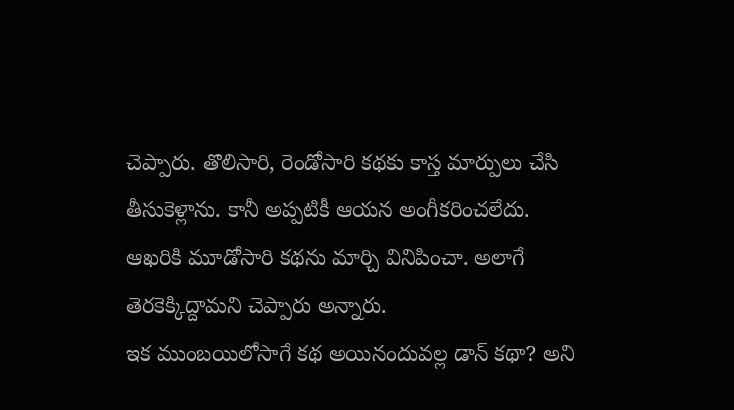చెప్పారు. తొలిసారి, రెండోసారి కథకు కాస్త మార్పులు చేసి తీసుకెళ్లాను. కానీ అప్పటికీ ఆయన అంగీకరించలేదు. ఆఖరికి మూడోసారి కథను మార్చి వినిపించా. అలాగే తెరకెక్కిద్దామని చెప్పారు అన్నారు.
ఇక ముంబయిలోసాగే కథ అయినందువల్ల డాన్ కథా? అని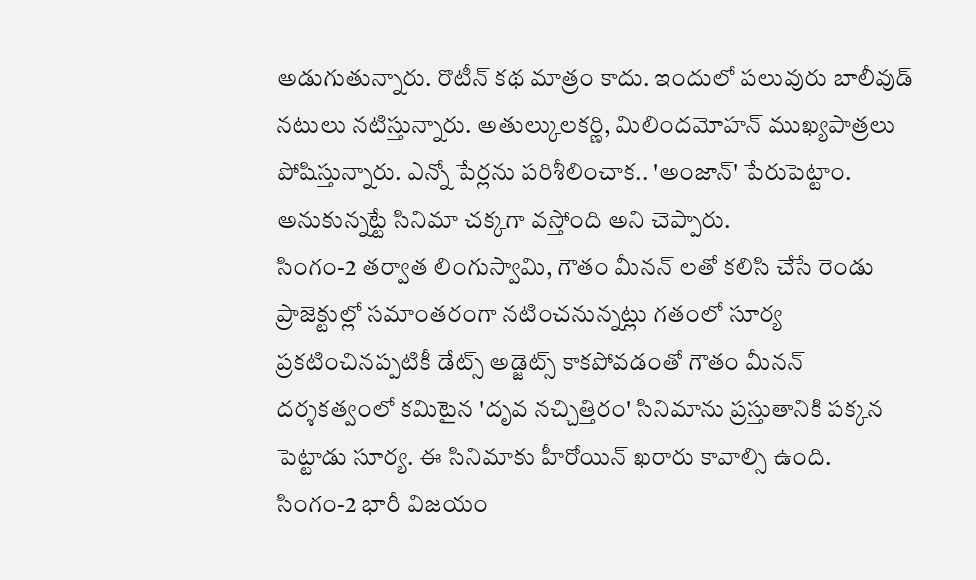అడుగుతున్నారు. రొటీన్ కథ మాత్రం కాదు. ఇందులో పలువురు బాలీవుడ్ నటులు నటిస్తున్నారు. అతుల్కులకర్ణి, మిలిందమోహన్ ముఖ్యపాత్రలు పోషిస్తున్నారు. ఎన్నో పేర్లను పరిశీలించాక.. 'అంజాన్' పేరుపెట్టాం. అనుకున్నట్టే సినిమా చక్కగా వస్తోంది అని చెప్పారు.
సింగం-2 తర్వాత లింగుస్వామి, గౌతం మీనన్ లతో కలిసి చేసే రెండు ప్రాజెక్టుల్లో సమాంతరంగా నటించనున్నట్లు గతంలో సూర్య ప్రకటించినప్పటికీ డేట్స్ అడ్జెట్స్ కాకపోవడంతో గౌతం మీనన్ దర్శకత్వంలో కమిటైన 'దృవ నచ్చిత్తిరం' సినిమాను ప్రస్తుతానికి పక్కన పెట్టాడు సూర్య. ఈ సినిమాకు హీరోయిన్ ఖరారు కావాల్సి ఉంది.
సింగం-2 భారీ విజయం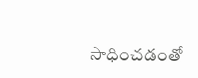సాధించడంతో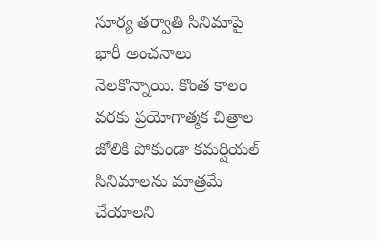సూర్య తర్వాతి సినిమాపై భారీ అంచనాలు నెలకొన్నాయి. కొంత కాలం వరకు ప్రయోగాత్మక చిత్రాల జోలికి పోకుండా కమర్షియల్ సినిమాలను మాత్రమే చేయాలని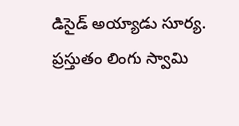డిసైడ్ అయ్యాడు సూర్య. ప్రస్తుతం లింగు స్వామి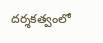దర్శకత్వంలో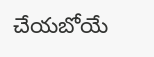చేయబోయే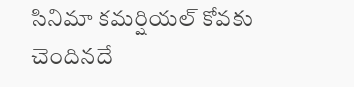సినిమా కమర్షియల్ కోవకు చెందినదే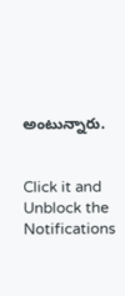అంటున్నారు.


Click it and Unblock the Notifications